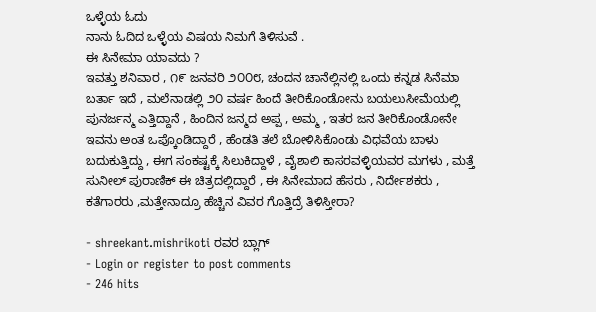ಒಳ್ಳೆಯ ಓದು
ನಾನು ಓದಿದ ಒಳ್ಳೆಯ ವಿಷಯ ನಿಮಗೆ ತಿಳಿಸುವೆ .
ಈ ಸಿನೇಮಾ ಯಾವದು ?
ಇವತ್ತು ಶನಿವಾರ , ೧೯ ಜನವರಿ ೨೦೦೮, ಚಂದನ ಚಾನೆಲ್ಲಿನಲ್ಲಿ ಒಂದು ಕನ್ನಡ ಸಿನೆಮಾ ಬರ್ತಾ ಇದೆ , ಮಲೆನಾಡಲ್ಲಿ ೨೦ ವರ್ಷ ಹಿಂದೆ ತೀರಿಕೊಂಡೋನು ಬಯಲುಸೀಮೆಯಲ್ಲಿ ಪುನರ್ಜನ್ಮ ಎತ್ತಿದ್ದಾನೆ , ಹಿಂದಿನ ಜನ್ಮದ ಅಪ್ಪ , ಅಮ್ಮ , ಇತರ ಜನ ತೀರಿಕೊಂಡೋನೇ ಇವನು ಅಂತ ಒಪ್ಕೊಂಡಿದ್ದಾರೆ , ಹೆಂಡತಿ ತಲೆ ಬೋಳಿಸಿಕೊಂಡು ವಿಧವೆಯ ಬಾಳು ಬದುಕುತ್ತಿದ್ದು , ಈಗ ಸಂಕಷ್ಟಕ್ಕೆ ಸಿಲುಕಿದ್ದಾಳೆ , ವೈಶಾಲಿ ಕಾಸರವಳ್ಳಿಯವರ ಮಗಳು , ಮತ್ತೆ ಸುನೀಲ್ ಪುರಾಣಿಕ್ ಈ ಚಿತ್ರದಲ್ಲಿದ್ದಾರೆ , ಈ ಸಿನೇಮಾದ ಹೆಸರು , ನಿರ್ದೇಶಕರು , ಕತೆಗಾರರು ,ಮತ್ತೇನಾದ್ರೂ ಹೆಚ್ಚಿನ ವಿವರ ಗೊತ್ತಿದ್ರೆ ತಿಳಿಸ್ತೀರಾ?

- shreekant.mishrikoti ರವರ ಬ್ಲಾಗ್
- Login or register to post comments
- 246 hits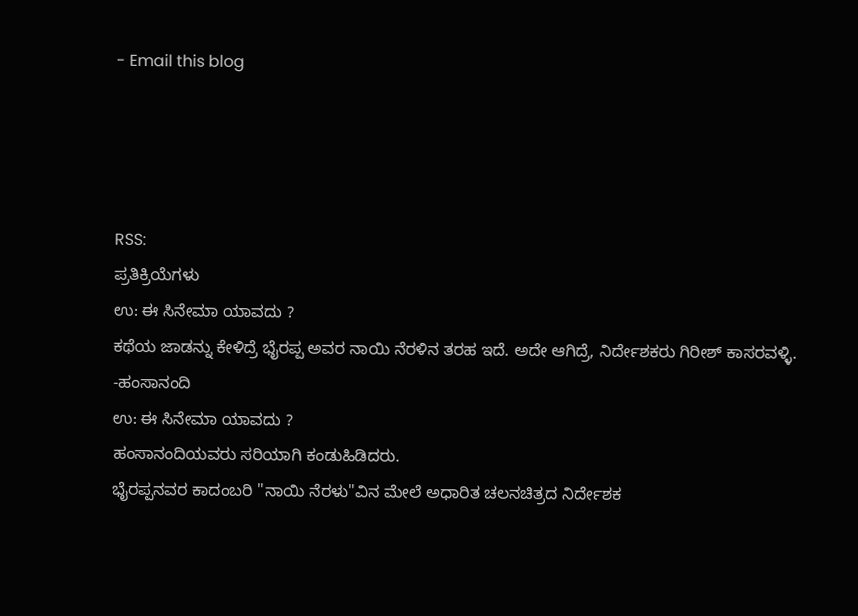- Email this blog




RSS:
ಪ್ರತಿಕ್ರಿಯೆಗಳು
ಉ: ಈ ಸಿನೇಮಾ ಯಾವದು ?
ಕಥೆಯ ಜಾಡನ್ನು ಕೇಳಿದ್ರೆ ಭೈರಪ್ಪ ಅವರ ನಾಯಿ ನೆರಳಿನ ತರಹ ಇದೆ. ಅದೇ ಆಗಿದ್ರೆ, ನಿರ್ದೇಶಕರು ಗಿರೀಶ್ ಕಾಸರವಳ್ಳಿ.
-ಹಂಸಾನಂದಿ
ಉ: ಈ ಸಿನೇಮಾ ಯಾವದು ?
ಹಂಸಾನಂದಿಯವರು ಸರಿಯಾಗಿ ಕಂಡುಹಿಡಿದರು.
ಭೈರಪ್ಪನವರ ಕಾದಂಬರಿ "ನಾಯಿ ನೆರಳು"ವಿನ ಮೇಲೆ ಅಧಾರಿತ ಚಲನಚಿತ್ರದ ನಿರ್ದೇಶಕ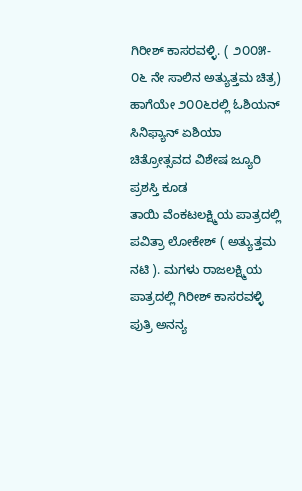ಗಿರೀಶ್ ಕಾಸರವಳ್ಳಿ. ( ೨೦೦೫- ೦೬ ನೇ ಸಾಲಿನ ಅತ್ಯುತ್ತಮ ಚಿತ್ರ) ಹಾಗೆಯೇ ೨೦೦೬ರಲ್ಲಿ ಓಶಿಯನ್ ಸಿನಿಫ್ಯಾನ್ ಏಶಿಯಾ ಚಿತ್ರೋತ್ಸವದ ವಿಶೇಷ ಜ್ಯೂರಿ ಪ್ರಶಸ್ತಿ ಕೂಡ
ತಾಯಿ ವೆಂಕಟಲಕ್ಷ್ಮಿಯ ಪಾತ್ರದಲ್ಲಿ ಪವಿತ್ರಾ ಲೋಕೇಶ್ ( ಅತ್ಯುತ್ತಮ ನಟಿ ). ಮಗಳು ರಾಜಲಕ್ಷ್ಮಿಯ ಪಾತ್ರದಲ್ಲಿ ಗಿರೀಶ್ ಕಾಸರವಳ್ಳಿ ಪುತ್ರಿ ಅನನ್ಯ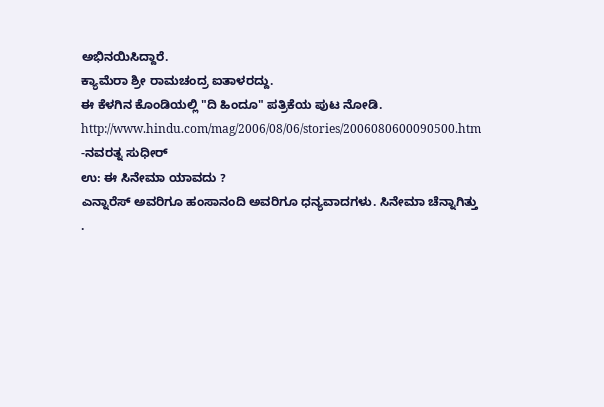ಅಭಿನಯಿಸಿದ್ದಾರೆ.
ಕ್ಯಾಮೆರಾ ಶ್ರೀ ರಾಮಚಂದ್ರ ಐತಾಳರದ್ದು.
ಈ ಕೆಳಗಿನ ಕೊಂಡಿಯಲ್ಲಿ "ದಿ ಹಿಂದೂ" ಪತ್ರಿಕೆಯ ಪುಟ ನೋಡಿ.
http://www.hindu.com/mag/2006/08/06/stories/2006080600090500.htm
-ನವರತ್ನ ಸುಧೀರ್
ಉ: ಈ ಸಿನೇಮಾ ಯಾವದು ?
ಎನ್ನಾರೆಸ್ ಅವರಿಗೂ ಹಂಸಾನಂದಿ ಅವರಿಗೂ ಧನ್ಯವಾದಗಳು. ಸಿನೇಮಾ ಚೆನ್ನಾಗಿತ್ತು .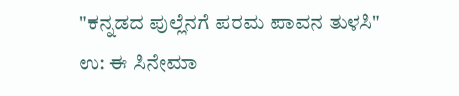"ಕನ್ನಡದ ಪುಲ್ಲೆನಗೆ ಪರಮ ಪಾವನ ತುಳಸಿ"
ಉ: ಈ ಸಿನೇಮಾ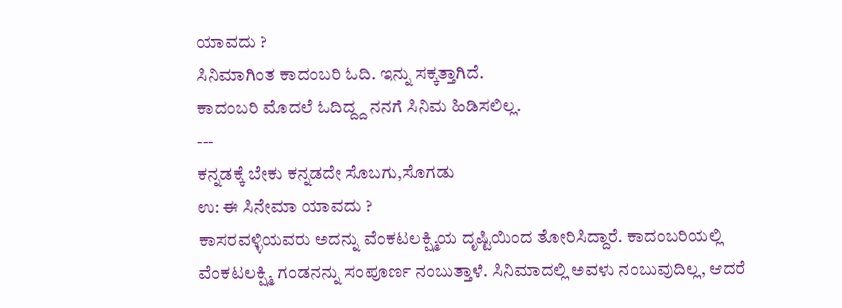ಯಾವದು ?
ಸಿನಿಮಾಗಿಂತ ಕಾದಂಬರಿ ಓದಿ. ಇನ್ನು ಸಕ್ಕತ್ತಾಗಿದೆ.
ಕಾದಂಬರಿ ಮೊದಲೆ ಓದಿದ್ದ್ದ ನನಗೆ ಸಿನಿಮ ಹಿಡಿಸಲಿಲ್ಲ.
---
ಕನ್ನಡಕ್ಕೆ ಬೇಕು ಕನ್ನಡದೇ ಸೊಬಗು,ಸೊಗಡು
ಉ: ಈ ಸಿನೇಮಾ ಯಾವದು ?
ಕಾಸರವಳ್ಳಿಯವರು ಅದನ್ನು ವೆಂಕಟಲಕ್ಷ್ಮಿಯ ದೃಷ್ಟಿಯಿಂದ ತೋರಿಸಿದ್ದಾರೆ. ಕಾದಂಬರಿಯಲ್ಲಿ ವೆಂಕಟಲಕ್ಷ್ಮಿ ಗಂಡನನ್ನು ಸಂಪೂರ್ಣ ನಂಬುತ್ತಾಳೆ. ಸಿನಿಮಾದಲ್ಲಿ ಅವಳು ನಂಬುವುದಿಲ್ಲ, ಆದರೆ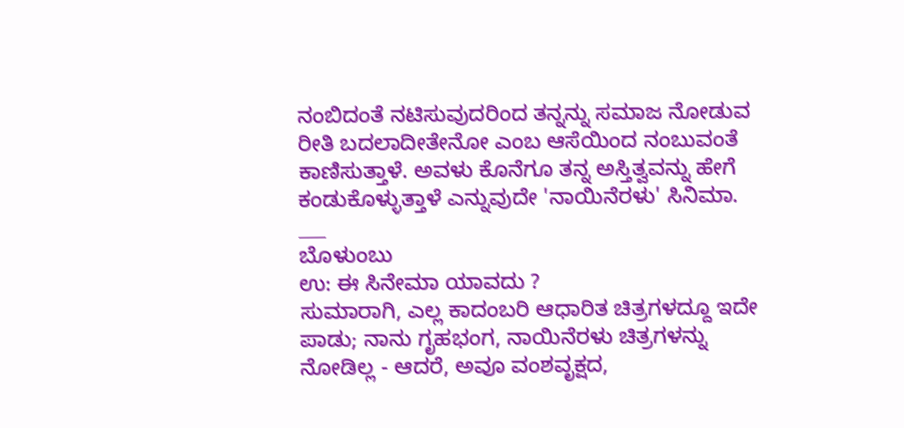ನಂಬಿದಂತೆ ನಟಿಸುವುದರಿಂದ ತನ್ನನ್ನು ಸಮಾಜ ನೋಡುವ ರೀತಿ ಬದಲಾದೀತೇನೋ ಎಂಬ ಆಸೆಯಿಂದ ನಂಬುವಂತೆ ಕಾಣಿಸುತ್ತಾಳೆ. ಅವಳು ಕೊನೆಗೂ ತನ್ನ ಅಸ್ತಿತ್ವವನ್ನು ಹೇಗೆ ಕಂಡುಕೊಳ್ಳುತ್ತಾಳೆ ಎನ್ನುವುದೇ 'ನಾಯಿನೆರಳು' ಸಿನಿಮಾ.
___
ಬೊಳುಂಬು
ಉ: ಈ ಸಿನೇಮಾ ಯಾವದು ?
ಸುಮಾರಾಗಿ, ಎಲ್ಲ ಕಾದಂಬರಿ ಆಧಾರಿತ ಚಿತ್ರಗಳದ್ದೂ ಇದೇ ಪಾಡು; ನಾನು ಗೃಹಭಂಗ, ನಾಯಿನೆರಳು ಚಿತ್ರಗಳನ್ನು ನೋಡಿಲ್ಲ - ಆದರೆ, ಅವೂ ವಂಶವೃಕ್ಷದ,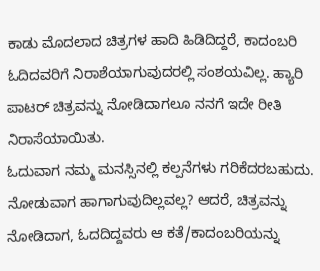ಕಾಡು ಮೊದಲಾದ ಚಿತ್ರಗಳ ಹಾದಿ ಹಿಡಿದಿದ್ದರೆ, ಕಾದಂಬರಿ ಓದಿದವರಿಗೆ ನಿರಾಶೆಯಾಗುವುದರಲ್ಲಿ ಸಂಶಯವಿಲ್ಲ. ಹ್ಯಾರಿ ಪಾಟರ್ ಚಿತ್ರವನ್ನು ನೋಡಿದಾಗಲೂ ನನಗೆ ಇದೇ ರೀತಿ ನಿರಾಸೆಯಾಯಿತು.
ಓದುವಾಗ ನಮ್ಮ ಮನಸ್ಸಿನಲ್ಲಿ ಕಲ್ಪನೆಗಳು ಗರಿಕೆದರಬಹುದು. ನೋಡುವಾಗ ಹಾಗಾಗುವುದಿಲ್ಲವಲ್ಲ? ಆದರೆ, ಚಿತ್ರವನ್ನು ನೋಡಿದಾಗ, ಓದದಿದ್ದವರು ಆ ಕತೆ/ಕಾದಂಬರಿಯನ್ನು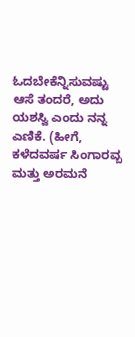ಓದಬೇಕೆನ್ನಿಸುವಷ್ಟು ಆಸೆ ತಂದರೆ, ಅದು ಯಶಸ್ವಿ ಎಂದು ನನ್ನ ಎಣಿಕೆ. (ಹೀಗೆ, ಕಳೆದವರ್ಷ ಸಿಂಗಾರವ್ಬ ಮತ್ತು ಅರಮನೆ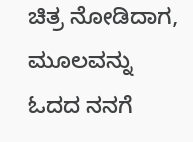ಚಿತ್ರ ನೋಡಿದಾಗ, ಮೂಲವನ್ನು ಓದದ ನನಗೆ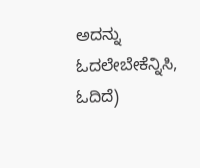ಅದನ್ನು ಓದಲೇಬೇಕೆನ್ನಿಸಿ, ಓದಿದೆ)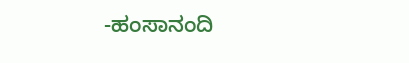-ಹಂಸಾನಂದಿ